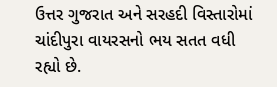ઉત્તર ગુજરાત અને સરહદી વિસ્તારોમાં ચાંદીપુરા વાયરસનો ભય સતત વધી રહ્યો છે.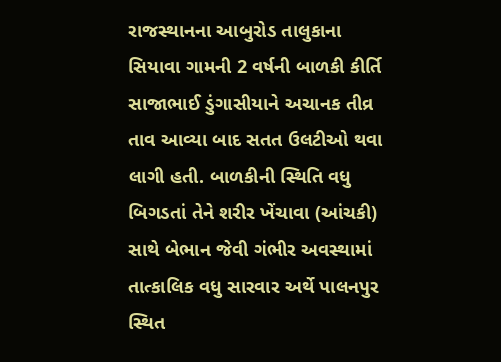રાજસ્થાનના આબુરોડ તાલુકાના સિયાવા ગામની 2 વર્ષની બાળકી કીર્તિ સાજાભાઈ ડુંગાસીયાને અચાનક તીવ્ર તાવ આવ્યા બાદ સતત ઉલટીઓ થવા લાગી હતી. બાળકીની સ્થિતિ વધુ બિગડતાં તેને શરીર ખેંચાવા (આંચકી) સાથે બેભાન જેવી ગંભીર અવસ્થામાં તાત્કાલિક વધુ સારવાર અર્થે પાલનપુર સ્થિત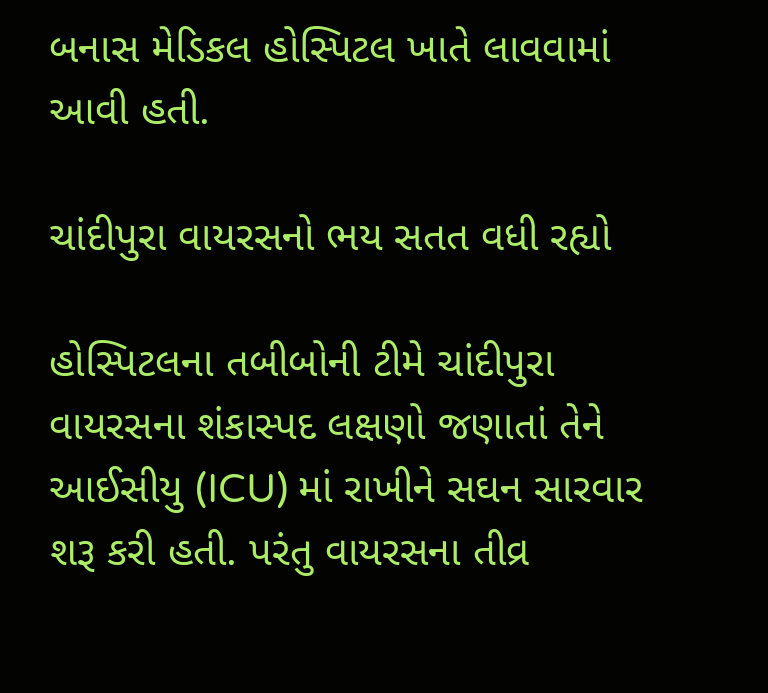બનાસ મેડિકલ હોસ્પિટલ ખાતે લાવવામાં આવી હતી.

ચાંદીપુરા વાયરસનો ભય સતત વધી રહ્યો

હોસ્પિટલના તબીબોની ટીમે ચાંદીપુરા વાયરસના શંકાસ્પદ લક્ષણો જણાતાં તેને આઈસીયુ (ICU) માં રાખીને સઘન સારવાર શરૂ કરી હતી. પરંતુ વાયરસના તીવ્ર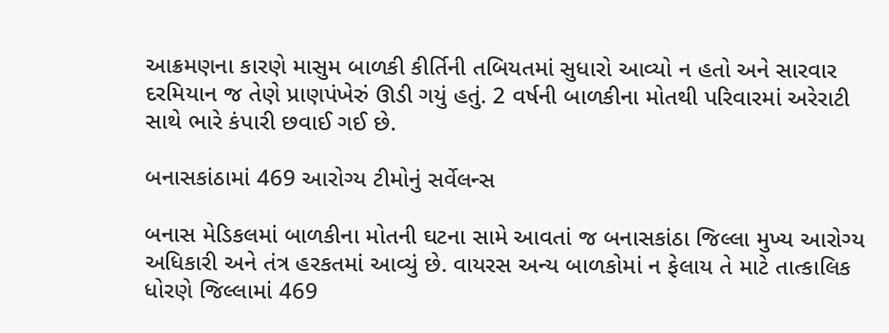આક્રમણના કારણે માસુમ બાળકી કીર્તિની તબિયતમાં સુધારો આવ્યો ન હતો અને સારવાર દરમિયાન જ તેણે પ્રાણપંખેરું ઊડી ગયું હતું. 2 વર્ષની બાળકીના મોતથી પરિવારમાં અરેરાટી સાથે ભારે કંપારી છવાઈ ગઈ છે.

બનાસકાંઠામાં 469 આરોગ્ય ટીમોનું સર્વેલન્સ

બનાસ મેડિકલમાં બાળકીના મોતની ઘટના સામે આવતાં જ બનાસકાંઠા જિલ્લા મુખ્ય આરોગ્ય અધિકારી અને તંત્ર હરકતમાં આવ્યું છે. વાયરસ અન્ય બાળકોમાં ન ફેલાય તે માટે તાત્કાલિક ધોરણે જિલ્લામાં 469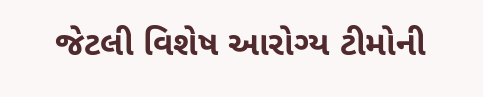જેટલી વિશેષ આરોગ્ય ટીમોની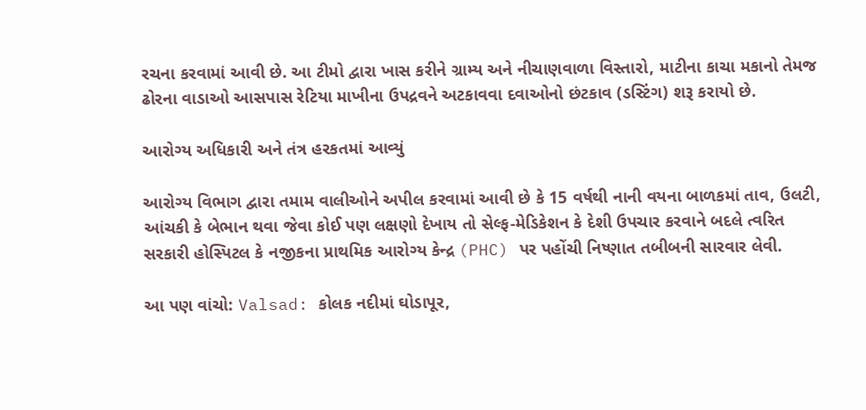રચના કરવામાં આવી છે. આ ટીમો દ્વારા ખાસ કરીને ગ્રામ્ય અને નીચાણવાળા વિસ્તારો, માટીના કાચા મકાનો તેમજ ઢોરના વાડાઓ આસપાસ રેટિયા માખીના ઉપદ્રવને અટકાવવા દવાઓનો છંટકાવ (ડસ્ટિંગ) શરૂ કરાયો છે.

આરોગ્ય અધિકારી અને તંત્ર હરકતમાં આવ્યું

આરોગ્ય વિભાગ દ્વારા તમામ વાલીઓને અપીલ કરવામાં આવી છે કે 15 વર્ષથી નાની વયના બાળકમાં તાવ, ઉલટી, આંચકી કે બેભાન થવા જેવા કોઈ પણ લક્ષણો દેખાય તો સેલ્ફ-મેડિકેશન કે દેશી ઉપચાર કરવાને બદલે ત્વરિત સરકારી હોસ્પિટલ કે નજીકના પ્રાથમિક આરોગ્ય કેન્દ્ર (PHC) પર પહોંચી નિષ્ણાત તબીબની સારવાર લેવી.

આ પણ વાંચો: Valsad: કોલક નદીમાં ઘોડાપૂર,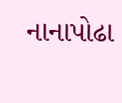નાનાપોઢા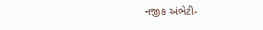નજીક અંભેટી-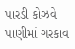પારડી કોઝવે પાણીમાં ગરકાવ